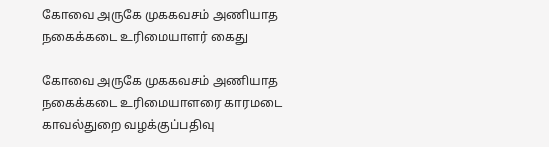கோவை அருகே முககவசம் அணியாத நகைக்கடை உரிமையாளர் கைது

கோவை அருகே முககவசம் அணியாத நகைக்கடை உரிமையாளரை காரமடை காவல்துறை வழக்குப்பதிவு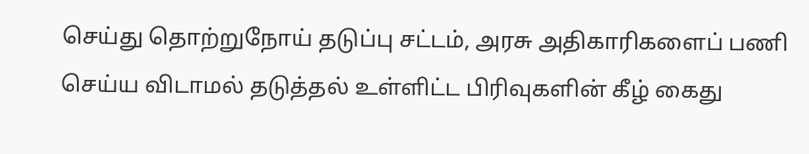செய்து தொற்றுநோய் தடுப்பு சட்டம், அரசு அதிகாரிகளைப் பணி செய்ய விடாமல் தடுத்தல் உள்ளிட்ட பிரிவுகளின் கீழ் கைது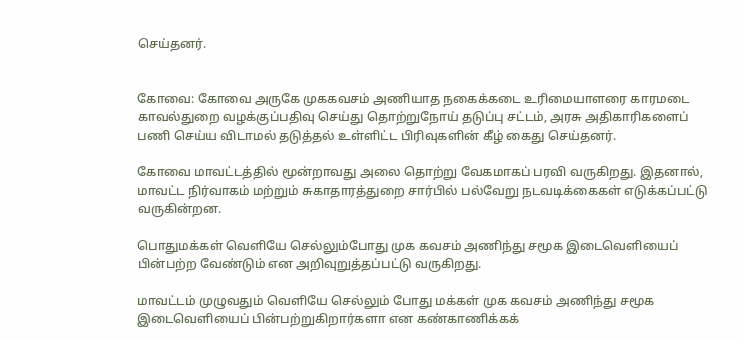செய்தனர்.


கோவை: கோவை அருகே முககவசம் அணியாத நகைக்கடை உரிமையாளரை காரமடை காவல்துறை வழக்குப்பதிவு செய்து தொற்றுநோய் தடுப்பு சட்டம், அரசு அதிகாரிகளைப் பணி செய்ய விடாமல் தடுத்தல் உள்ளிட்ட பிரிவுகளின் கீழ் கைது செய்தனர்.

கோவை மாவட்டத்தில் மூன்றாவது அலை தொற்று வேகமாகப் பரவி வருகிறது. இதனால், மாவட்ட நிர்வாகம் மற்றும் சுகாதாரத்துறை சார்பில் பல்வேறு நடவடிக்கைகள் எடுக்கப்பட்டு வருகின்றன.

பொதுமக்கள் வெளியே செல்லும்போது முக கவசம் அணிந்து சமூக இடைவெளியைப் பின்பற்ற வேண்டும் என அறிவுறுத்தப்பட்டு வருகிறது.

மாவட்டம் முழுவதும் வெளியே செல்லும் போது மக்கள் முக கவசம் அணிந்து சமூக இடைவெளியைப் பின்பற்றுகிறார்களா என கண்காணிக்கக்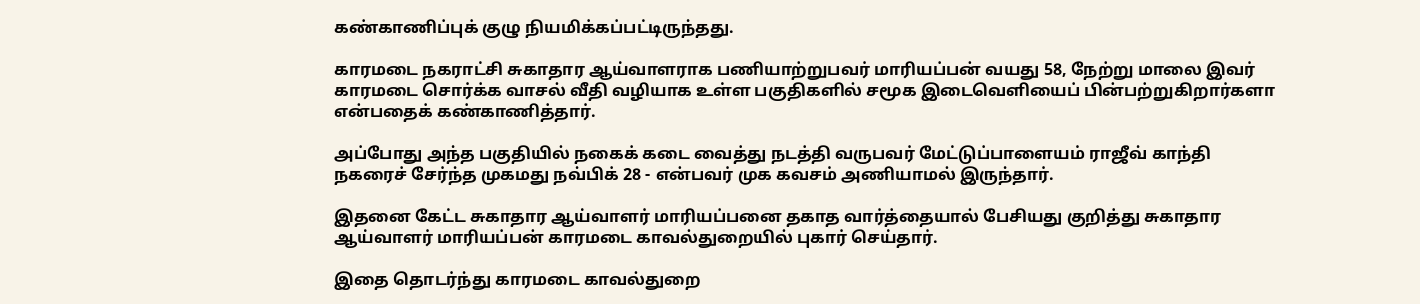கண்காணிப்புக் குழு நியமிக்கப்பட்டிருந்தது.

காரமடை நகராட்சி சுகாதார ஆய்வாளராக பணியாற்றுபவர் மாரியப்பன் வயது 58, நேற்று மாலை இவர் காரமடை சொர்க்க வாசல் வீதி வழியாக உள்ள பகுதிகளில் சமூக இடைவெளியைப் பின்பற்றுகிறார்களா என்பதைக் கண்காணித்தார்.

அப்போது அந்த பகுதியில் நகைக் கடை வைத்து நடத்தி வருபவர் மேட்டுப்பாளையம் ராஜீவ் காந்தி நகரைச் சேர்ந்த முகமது நவ்பிக் 28 - என்பவர் முக கவசம் அணியாமல் இருந்தார்.

இதனை கேட்ட சுகாதார ஆய்வாளர் மாரியப்பனை தகாத வார்த்தையால் பேசியது குறித்து சுகாதார ஆய்வாளர் மாரியப்பன் காரமடை காவல்துறையில் புகார் செய்தார்.

இதை தொடர்ந்து காரமடை காவல்துறை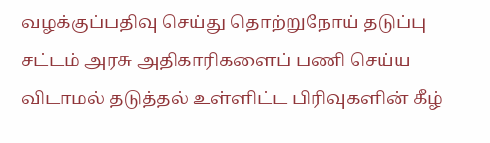வழக்குப்பதிவு செய்து தொற்றுநோய் தடுப்பு சட்டம் அரசு அதிகாரிகளைப் பணி செய்ய விடாமல் தடுத்தல் உள்ளிட்ட பிரிவுகளின் கீழ்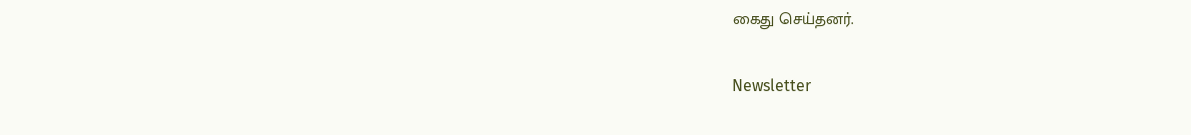கைது செய்தனர்.

Newsletter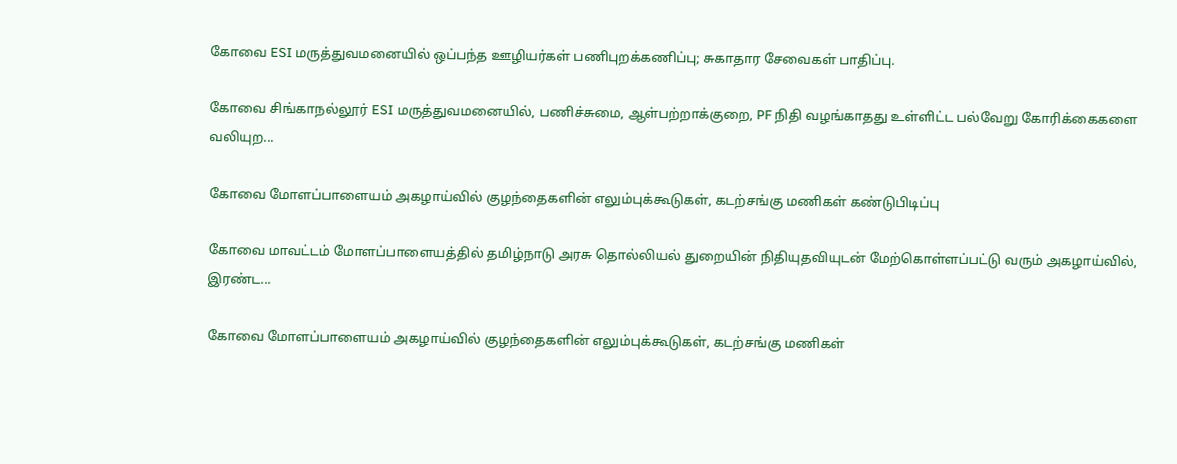கோவை ESI மருத்துவமனையில் ஒப்பந்த ஊழியர்கள் பணிபுறக்கணிப்பு; சுகாதார சேவைகள் பாதிப்பு.

கோவை சிங்காநல்லூர் ESI மருத்துவமனையில், பணிச்சுமை, ஆள்பற்றாக்குறை, PF நிதி வழங்காதது உள்ளிட்ட பல்வேறு கோரிக்கைகளை வலியுற...

கோவை மோளப்பாளையம் அகழாய்வில் குழந்தைகளின் எலும்புக்கூடுகள், கடற்சங்கு மணிகள் கண்டுபிடிப்பு

கோவை மாவட்டம் மோளப்பாளையத்தில் தமிழ்நாடு அரசு தொல்லியல் துறையின் நிதியுதவியுடன் மேற்கொள்ளப்பட்டு வரும் அகழாய்வில், இரண்ட...

கோவை மோளப்பாளையம் அகழாய்வில் குழந்தைகளின் எலும்புக்கூடுகள், கடற்சங்கு மணிகள்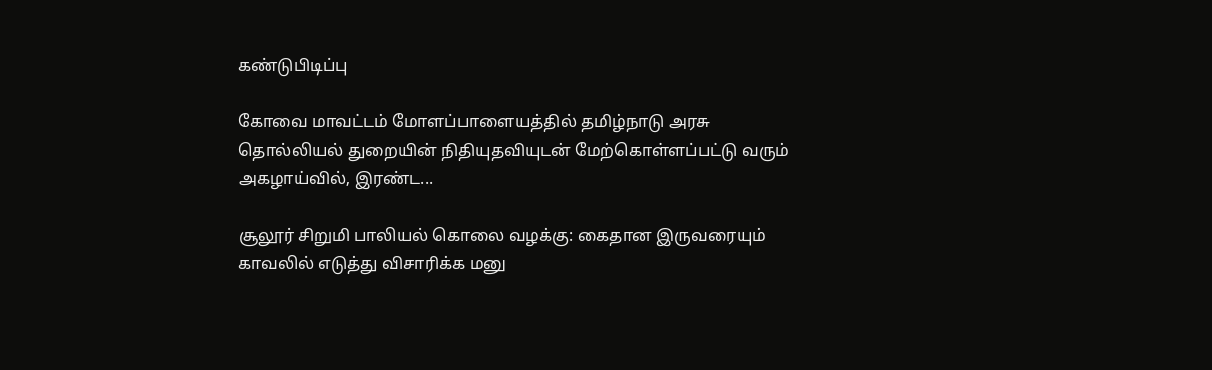கண்டுபிடிப்பு

கோவை மாவட்டம் மோளப்பாளையத்தில் தமிழ்நாடு அரசு தொல்லியல் துறையின் நிதியுதவியுடன் மேற்கொள்ளப்பட்டு வரும் அகழாய்வில், இரண்ட...

சூலூர் சிறுமி பாலியல் கொலை வழக்கு: கைதான இருவரையும் காவலில் எடுத்து விசாரிக்க மனு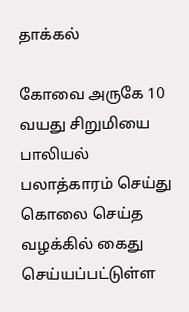தாக்கல்

கோவை அருகே 10 வயது சிறுமியை பாலியல் பலாத்காரம் செய்து கொலை செய்த வழக்கில் கைது செய்யப்பட்டுள்ள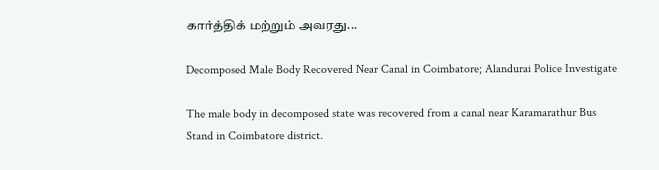கார்த்திக் மற்றும் அவரது...

Decomposed Male Body Recovered Near Canal in Coimbatore; Alandurai Police Investigate

The male body in decomposed state was recovered from a canal near Karamarathur Bus Stand in Coimbatore district.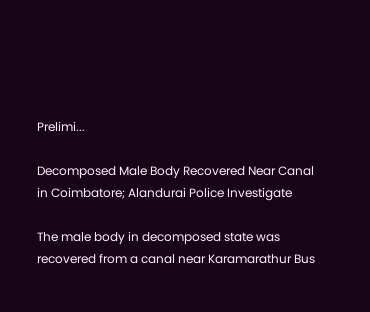Prelimi...

Decomposed Male Body Recovered Near Canal in Coimbatore; Alandurai Police Investigate

The male body in decomposed state was recovered from a canal near Karamarathur Bus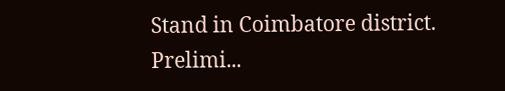Stand in Coimbatore district. Prelimi...